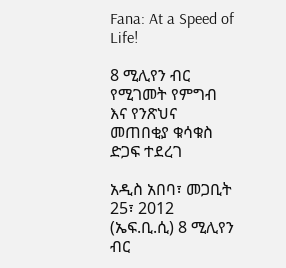Fana: At a Speed of Life!

8 ሚሊየን ብር የሚገመት የምግብ እና የንጽህና መጠበቂያ ቁሳቁስ ድጋፍ ተደረገ

አዲስ አበባ፣ መጋቢት 25፣ 2012 (ኤፍ.ቢ.ሲ) 8 ሚሊየን ብር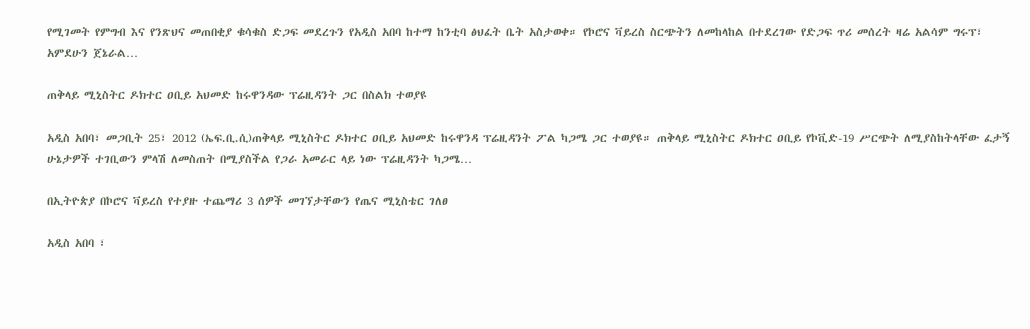የሚገመት የምግብ እና የንጽህና መጠበቂያ ቁሳቁስ ድጋፍ መደረጉን የአዲስ አበባ ከተማ ከንቲባ ፅህፈት ቤት አስታወቀ። የኮሮና ቫይረስ ስርጭትን ለመከላከል በተደረገው የድጋፍ ጥሪ መሰረት ዛሬ አልሳም ግሩፕ፣ አምደሁን ጀኔራል…

ጠቅላይ ሚኒስትር ዶክተር ዐቢይ አህመድ ከሩዋንዳው ፕሬዚዳንት ጋር በስልክ ተወያዩ

አዲስ አበባ፣ መጋቢት 25፣ 2012 (ኤፍ.ቢ.ሲ)ጠቅላይ ሚኒስትር ዶክተር ዐቢይ አህመድ ከሩዋንዳ ፕሬዚዳንት ፖል ካጋሜ ጋር ተወያዩ። ጠቅላይ ሚኒስትር ዶክተር ዐቢይ የኮቪድ-19 ሥርጭት ለሚያስከትላቸው ፈታኝ ሁኔታዎች ተገቢውን ምላሽ ለመስጠት በሚያስችል የጋራ አመራር ላይ ነው ፕሬዚዳንት ካጋሜ…

በኢትዮጵያ በኮሮና ቫይረስ የተያዙ ተጨማሪ 3 ሰዎች መገኘታቸውን የጤና ሚኒስቴር ገለፀ

አዲስ አበባ ፣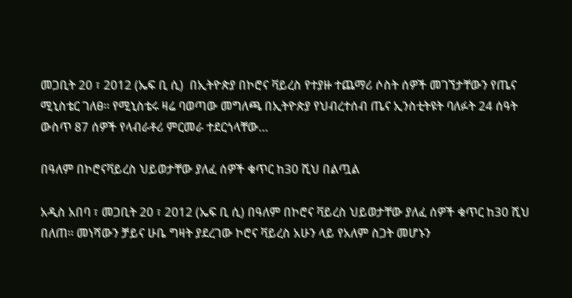መጋቢት 20 ፣ 2012 (ኤፍ ቢ ሲ)  በኢትዮጵያ በኮሮና ቫይረስ የተያዙ ተጨማሪ ሶስት ሰዎች መገኘታቸውን የጤና ሚኒስቴር ገለፀ። የሚኒስቴሩ ዛሬ ባወጣው መግለጫ በኢትዮጵያ የህብረተሰብ ጤና ኢንስቲትዩት ባለፉት 24 ሰዓት ውስጥ 87 ሰዎች የላብራቶሪ ምርመራ ተደርጎላቸው…

በዓለም በኮሮናቫይረስ ህይወታቸው ያለፈ ሰዎች ቁጥር ከ30 ሺህ በልጧል

አዲስ አበባ ፣ መጋቢት 20 ፣ 2012 (ኤፍ ቢ ሲ) በዓለም በኮሮና ቫይረስ ህይወታቸው ያለፈ ሰዎች ቁጥር ከ30 ሺህ በለጠ፡፡ መነሻውን ቻይና ሁቤ ግዛት ያደረገው ኮሮና ቫይረስ አሁን ላይ የአለም ስጋት መሆኑን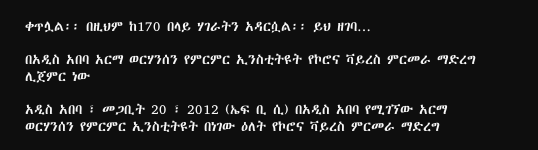ቀጥሏል፡፡ በዚህም ከ170 በላይ ሃገራትን አዳርሷል፡፡ ይህ ዘገባ…

በአዲስ አበባ አርማ ወርሃንሰን የምርምር ኢንስቲትዩት የኮሮና ቫይረስ ምርመራ ማድረግ ሊጀምር ነው

አዲስ አበባ ፣ መጋቢት 20 ፣ 2012 (ኤፍ ቢ ሲ) በአዲስ አበባ የሚገኘው አርማ ወርሃንሰን የምርምር ኢንስቲትዩት በነገው ዕለት የኮሮና ቫይረስ ምርመራ ማድረግ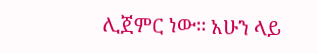ሊጀምር ነው፡፡ አሁን ላይ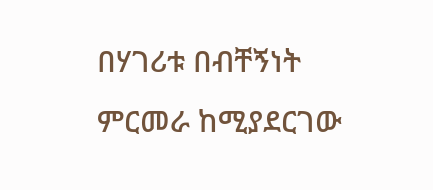በሃገሪቱ በብቸኝነት ምርመራ ከሚያደርገው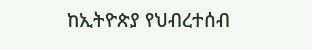ከኢትዮጵያ የህብረተሰብ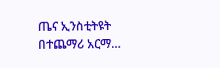ጤና ኢንስቲትዩት በተጨማሪ አርማ…